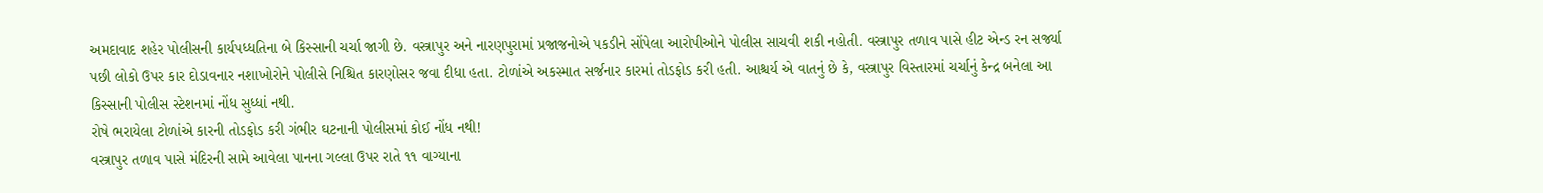અમદાવાદ શહેર પોલીસની કાર્યપધ્ધતિના બે કિસ્સાની ચર્ચા જાગી છે. વસ્ત્રાપુર અને નારણપુરામાં પ્રજાજનોએ પકડીને સોંપેલા આરોપીઓને પોલીસ સાચવી શકી નહોતી. વસ્ત્રાપુર તળાવ પાસે હીટ એન્ડ રન સર્જ્યા પછી લોકો ઉપર કાર દોડાવનાર નશાખોરોને પોલીસે નિશ્ચિત કારણોસર જવા દીધા હતા. ટોળાંએ અકસ્માત સર્જનાર કારમાં તોડફોડ કરી હતી. આશ્ચર્ય એ વાતનું છે કે, વસ્ત્રાપુર વિસ્તારમાં ચર્ચાનું કેન્દ્ર બનેલા આ કિસ્સાની પોલીસ સ્ટેશનમાં નોંધ સુધ્ધાં નથી.
રોષે ભરાયેલા ટોળાંએ કારની તોડફોડ કરી ગંભીર ઘટનાની પોલીસમાં કોઈ નોંધ નથી!
વસ્ત્રાપુર તળાવ પાસે મંદિરની સામે આવેલા પાનના ગલ્લા ઉપર રાતે ૧૧ વાગ્યાના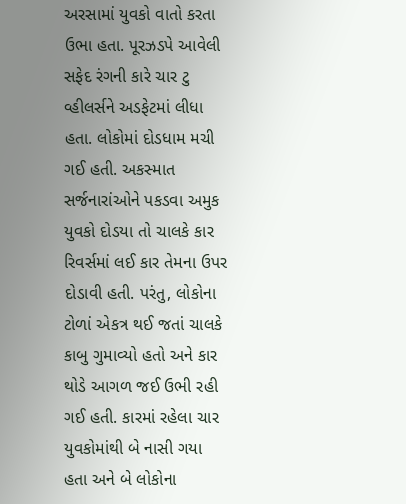અરસામાં યુવકો વાતો કરતા ઉભા હતા. પૂરઝડપે આવેલી સફેદ રંગની કારે ચાર ટુ વ્હીલર્સને અડફેટમાં લીધા હતા. લોકોમાં દોડધામ મચી ગઈ હતી. અકસ્માત સર્જનારાંઓને પકડવા અમુક યુવકો દોડયા તો ચાલકે કાર રિવર્સમાં લઈ કાર તેમના ઉપર દોડાવી હતી. પરંતુ, લોકોના ટોળાં એકત્ર થઈ જતાં ચાલકે કાબુ ગુમાવ્યો હતો અને કાર થોડે આગળ જઈ ઉભી રહી ગઈ હતી. કારમાં રહેલા ચાર યુવકોમાંથી બે નાસી ગયા હતા અને બે લોકોના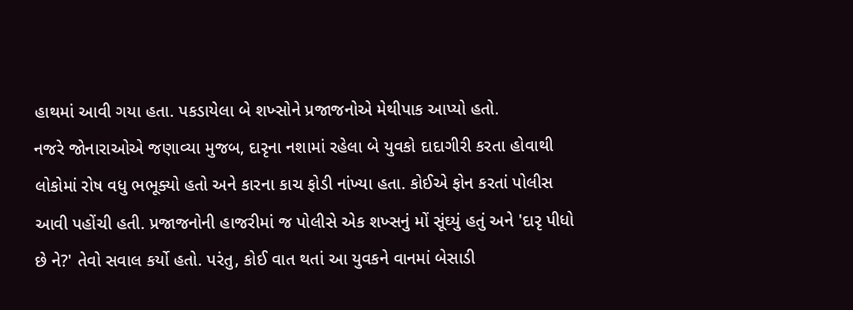હાથમાં આવી ગયા હતા. પકડાયેલા બે શખ્સોને પ્રજાજનોએ મેથીપાક આપ્યો હતો.
નજરે જોનારાઓએ જણાવ્યા મુજબ, દારૃના નશામાં રહેલા બે યુવકો દાદાગીરી કરતા હોવાથી લોકોમાં રોષ વધુ ભભૂક્યો હતો અને કારના કાચ ફોડી નાંખ્યા હતા. કોઈએ ફોન કરતાં પોલીસ આવી પહોંચી હતી. પ્રજાજનોની હાજરીમાં જ પોલીસે એક શખ્સનું મોં સૂંઘ્યું હતું અને 'દારૃ પીધો છે ને?' તેવો સવાલ કર્યો હતો. પરંતુ, કોઈ વાત થતાં આ યુવકને વાનમાં બેસાડી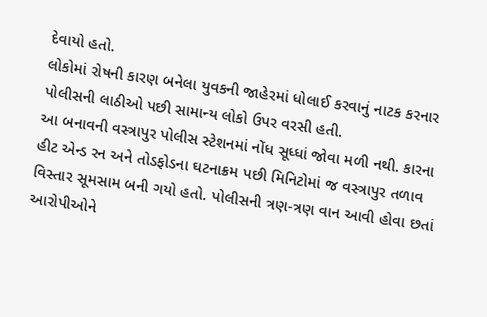દેવાયો હતો.
લોકોમાં રોષની કારણ બનેલા યુવકની જાહેરમાં ધોલાઈ કરવાનું નાટક કરનાર પોલીસની લાઠીઓ પછી સામાન્ય લોકો ઉપર વરસી હતી.
આ બનાવની વસ્ત્રાપુર પોલીસ સ્ટેશનમાં નોંધ સૂધ્ધાં જોવા મળી નથી. કારના હીટ એન્ડ રન અને તોડફોડના ઘટનાક્રમ પછી મિનિટોમાં જ વસ્ત્રાપુર તળાવ વિસ્તાર સૂમસામ બની ગયો હતો. પોલીસની ત્રણ-ત્રણ વાન આવી હોવા છતાં આરોપીઓને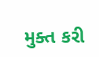મુક્ત કરી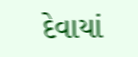દેવાયાં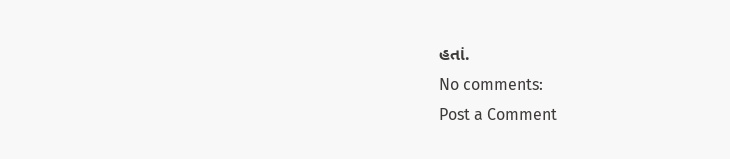હતાં.
No comments:
Post a Comment